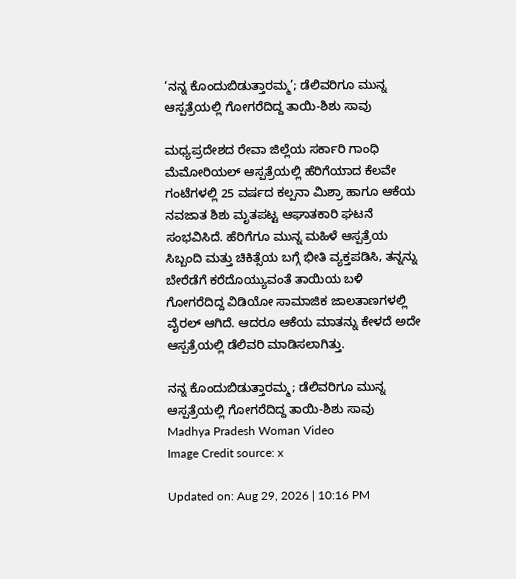‘ನನ್ನ ಕೊಂದುಬಿಡುತ್ತಾರಮ್ಮ’; ಡೆಲಿವರಿಗೂ ಮುನ್ನ ಆಸ್ಪತ್ರೆಯಲ್ಲಿ ಗೋಗರೆದಿದ್ದ ತಾಯಿ-ಶಿಶು ಸಾವು

ಮಧ್ಯಪ್ರದೇಶದ ರೇವಾ ಜಿಲ್ಲೆಯ ಸರ್ಕಾರಿ ಗಾಂಧಿ ಮೆಮೋರಿಯಲ್ ಆಸ್ಪತ್ರೆಯಲ್ಲಿ ಹೆರಿಗೆಯಾದ ಕೆಲವೇ ಗಂಟೆಗಳಲ್ಲಿ 25 ವರ್ಷದ ಕಲ್ಪನಾ ಮಿಶ್ರಾ ಹಾಗೂ ಆಕೆಯ ನವಜಾತ ಶಿಶು ಮೃತಪಟ್ಟ ಆಘಾತಕಾರಿ ಘಟನೆ ಸಂಭವಿಸಿದೆ. ಹೆರಿಗೆಗೂ ಮುನ್ನ ಮಹಿಳೆ ಆಸ್ಪತ್ರೆಯ ಸಿಬ್ಬಂದಿ ಮತ್ತು ಚಿಕಿತ್ಸೆಯ ಬಗ್ಗೆ ಭೀತಿ ವ್ಯಕ್ತಪಡಿಸಿ, ತನ್ನನ್ನು ಬೇರೆಡೆಗೆ ಕರೆದೊಯ್ಯುವಂತೆ ತಾಯಿಯ ಬಳಿ ಗೋಗರೆದಿದ್ದ ವಿಡಿಯೋ ಸಾಮಾಜಿಕ ಜಾಲತಾಣಗಳಲ್ಲಿ ವೈರಲ್ ಆಗಿದೆ. ಆದರೂ ಆಕೆಯ ಮಾತನ್ನು ಕೇಳದೆ ಅದೇ ಆಸ್ಪತ್ರೆಯಲ್ಲಿ ಡೆಲಿವರಿ ಮಾಡಿಸಲಾಗಿತ್ತು.

ನನ್ನ ಕೊಂದುಬಿಡುತ್ತಾರಮ್ಮ; ಡೆಲಿವರಿಗೂ ಮುನ್ನ ಆಸ್ಪತ್ರೆಯಲ್ಲಿ ಗೋಗರೆದಿದ್ದ ತಾಯಿ-ಶಿಶು ಸಾವು
Madhya Pradesh Woman Video
Image Credit source: x

Updated on: Aug 29, 2026 | 10:16 PM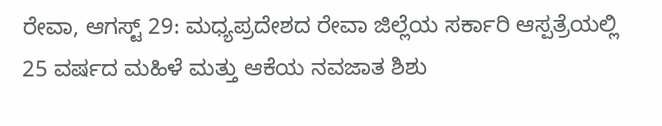ರೇವಾ, ಆಗಸ್ಟ್ 29: ಮಧ್ಯಪ್ರದೇಶದ ರೇವಾ ಜಿಲ್ಲೆಯ ಸರ್ಕಾರಿ ಆಸ್ಪತ್ರೆಯಲ್ಲಿ 25 ವರ್ಷದ ಮಹಿಳೆ ಮತ್ತು ಆಕೆಯ ನವಜಾತ ಶಿಶು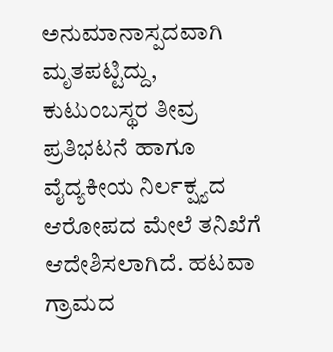ಅನುಮಾನಾಸ್ಪದವಾಗಿ ಮೃತಪಟ್ಟಿದ್ದು, ಕುಟುಂಬಸ್ಥರ ತೀವ್ರ ಪ್ರತಿಭಟನೆ ಹಾಗೂ ವೈದ್ಯಕೀಯ ನಿರ್ಲಕ್ಷ್ಯದ ಆರೋಪದ ಮೇಲೆ ತನಿಖೆಗೆ ಆದೇಶಿಸಲಾಗಿದೆ. ಹಟವಾ ಗ್ರಾಮದ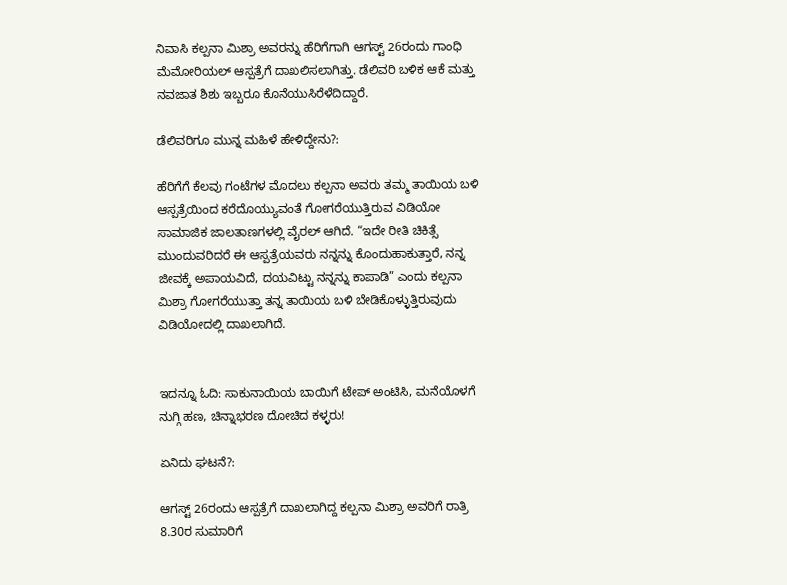ನಿವಾಸಿ ಕಲ್ಪನಾ ಮಿಶ್ರಾ ಅವರನ್ನು ಹೆರಿಗೆಗಾಗಿ ಆಗಸ್ಟ್ 26ರಂದು ಗಾಂಧಿ ಮೆಮೋರಿಯಲ್ ಆಸ್ಪತ್ರೆಗೆ ದಾಖಲಿಸಲಾಗಿತ್ತು. ಡೆಲಿವರಿ ಬಳಿಕ ಆಕೆ ಮತ್ತು ನವಜಾತ ಶಿಶು ಇಬ್ಬರೂ ಕೊನೆಯುಸಿರೆಳೆದಿದ್ದಾರೆ.

ಡೆಲಿವರಿಗೂ ಮುನ್ನ ಮಹಿಳೆ ಹೇಳಿದ್ದೇನು?:

ಹೆರಿಗೆಗೆ ಕೆಲವು ಗಂಟೆಗಳ ಮೊದಲು ಕಲ್ಪನಾ ಅವರು ತಮ್ಮ ತಾಯಿಯ ಬಳಿ ಆಸ್ಪತ್ರೆಯಿಂದ ಕರೆದೊಯ್ಯುವಂತೆ ಗೋಗರೆಯುತ್ತಿರುವ ವಿಡಿಯೋ ಸಾಮಾಜಿಕ ಜಾಲತಾಣಗಳಲ್ಲಿ ವೈರಲ್ ಆಗಿದೆ. “ಇದೇ ರೀತಿ ಚಿಕಿತ್ಸೆ ಮುಂದುವರಿದರೆ ಈ ಆಸ್ಪತ್ರೆಯವರು ನನ್ನನ್ನು ಕೊಂದುಹಾಕುತ್ತಾರೆ, ನನ್ನ ಜೀವಕ್ಕೆ ಅಪಾಯವಿದೆ, ದಯವಿಟ್ಟು ನನ್ನನ್ನು ಕಾಪಾಡಿ” ಎಂದು ಕಲ್ಪನಾ ಮಿಶ್ರಾ ಗೋಗರೆಯುತ್ತಾ ತನ್ನ ತಾಯಿಯ ಬಳಿ ಬೇಡಿಕೊಳ್ಳುತ್ತಿರುವುದು ವಿಡಿಯೋದಲ್ಲಿ ದಾಖಲಾಗಿದೆ.


ಇದನ್ನೂ ಓದಿ: ಸಾಕುನಾಯಿಯ ಬಾಯಿಗೆ ಟೇಪ್ ಅಂಟಿಸಿ, ಮನೆಯೊಳಗೆ ನುಗ್ಗಿ ಹಣ, ಚಿನ್ನಾಭರಣ ದೋಚಿದ ಕಳ್ಳರು!

ಏನಿದು ಘಟನೆ?:

ಆಗಸ್ಟ್ 26ರಂದು ಆಸ್ಪತ್ರೆಗೆ ದಾಖಲಾಗಿದ್ದ ಕಲ್ಪನಾ ಮಿಶ್ರಾ ಅವರಿಗೆ ರಾತ್ರಿ 8.30ರ ಸುಮಾರಿಗೆ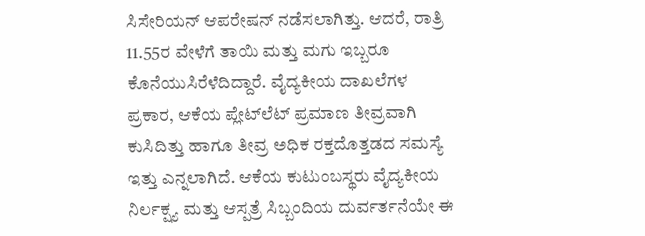ಸಿಸೇರಿಯನ್ ಆಪರೇಷನ್ ನಡೆಸಲಾಗಿತ್ತು. ಆದರೆ, ರಾತ್ರಿ 11.55ರ ವೇಳೆಗೆ ತಾಯಿ ಮತ್ತು ಮಗು ಇಬ್ಬರೂ ಕೊನೆಯುಸಿರೆಳೆದಿದ್ದಾರೆ. ವೈದ್ಯಕೀಯ ದಾಖಲೆಗಳ ಪ್ರಕಾರ, ಆಕೆಯ ಪ್ಲೇಟ್‌ಲೆಟ್ ಪ್ರಮಾಣ ತೀವ್ರವಾಗಿ ಕುಸಿದಿತ್ತು ಹಾಗೂ ತೀವ್ರ ಅಧಿಕ ರಕ್ತದೊತ್ತಡದ ಸಮಸ್ಯೆ ಇತ್ತು ಎನ್ನಲಾಗಿದೆ. ಆಕೆಯ ಕುಟುಂಬಸ್ಥರು ವೈದ್ಯಕೀಯ ನಿರ್ಲಕ್ಷ್ಯ ಮತ್ತು ಆಸ್ಪತ್ರೆ ಸಿಬ್ಬಂದಿಯ ದುರ್ವರ್ತನೆಯೇ ಈ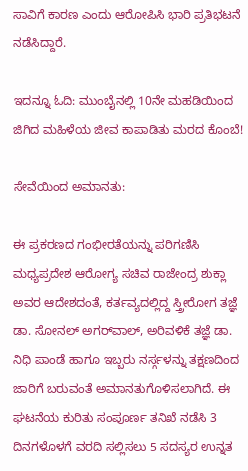ಸಾವಿಗೆ ಕಾರಣ ಎಂದು ಆರೋಪಿಸಿ ಭಾರಿ ಪ್ರತಿಭಟನೆ ನಡೆಸಿದ್ದಾರೆ.

ಇದನ್ನೂ ಓದಿ: ಮುಂಬೈನಲ್ಲಿ 10ನೇ ಮಹಡಿಯಿಂದ ಜಿಗಿದ ಮಹಿಳೆಯ ಜೀವ ಕಾಪಾಡಿತು ಮರದ ಕೊಂಬೆ!

ಸೇವೆಯಿಂದ ಅಮಾನತು:

ಈ ಪ್ರಕರಣದ ಗಂಭೀರತೆಯನ್ನು ಪರಿಗಣಿಸಿ ಮಧ್ಯಪ್ರದೇಶ ಆರೋಗ್ಯ ಸಚಿವ ರಾಜೇಂದ್ರ ಶುಕ್ಲಾ ಅವರ ಆದೇಶದಂತೆ, ಕರ್ತವ್ಯದಲ್ಲಿದ್ದ ಸ್ತ್ರೀರೋಗ ತಜ್ಞೆ ಡಾ. ಸೋನಲ್ ಅಗರ್‌ವಾಲ್, ಅರಿವಳಿಕೆ ತಜ್ಞೆ ಡಾ. ನಿಧಿ ಪಾಂಡೆ ಹಾಗೂ ಇಬ್ಬರು ನರ್ಸ್ಗಳನ್ನು ತಕ್ಷಣದಿಂದ ಜಾರಿಗೆ ಬರುವಂತೆ ಅಮಾನತುಗೊಳಿಸಲಾಗಿದೆ. ಈ ಘಟನೆಯ ಕುರಿತು ಸಂಪೂರ್ಣ ತನಿಖೆ ನಡೆಸಿ 3 ದಿನಗಳೊಳಗೆ ವರದಿ ಸಲ್ಲಿಸಲು 5 ಸದಸ್ಯರ ಉನ್ನತ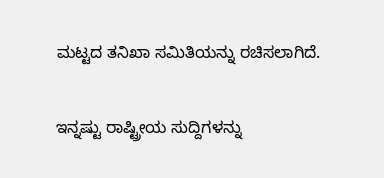ಮಟ್ಟದ ತನಿಖಾ ಸಮಿತಿಯನ್ನು ರಚಿಸಲಾಗಿದೆ.

ಇನ್ನಷ್ಟು ರಾಷ್ಟ್ರೀಯ ಸುದ್ದಿಗಳನ್ನು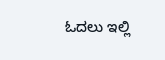ಓದಲು ಇಲ್ಲಿ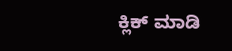ಕ್ಲಿಕ್ ಮಾಡಿ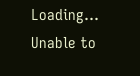Loading...
Unable to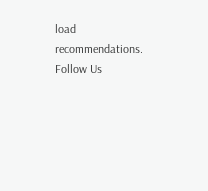load recommendations.
Follow Us